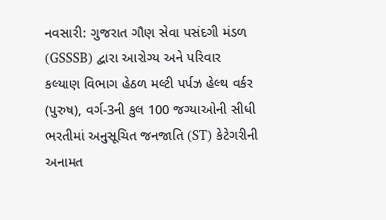નવસારી: ગુજરાત ગૌણ સેવા પસંદગી મંડળ (GSSSB) દ્વારા આરોગ્ય અને પરિવાર કલ્યાણ વિભાગ હેઠળ મલ્ટી પર્પઝ હેલ્થ વર્કર (પુરુષ), વર્ગ-3ની કુલ 100 જગ્યાઓની સીધી ભરતીમાં અનુસૂચિત જનજાતિ (ST) કેટેગરીની અનામત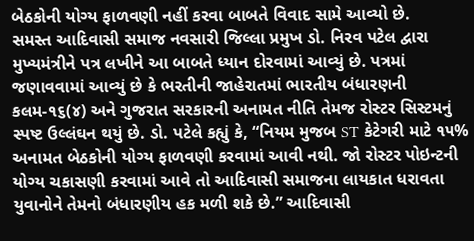બેઠકોની યોગ્ય ફાળવણી નહીં કરવા બાબતે વિવાદ સામે આવ્યો છે.
સમસ્ત આદિવાસી સમાજ નવસારી જિલ્લા પ્રમુખ ડો. નિરવ પટેલ દ્વારા મુખ્યમંત્રીને પત્ર લખીને આ બાબતે ધ્યાન દોરવામાં આવ્યું છે. પત્રમાં જણાવવામાં આવ્યું છે કે ભરતીની જાહેરાતમાં ભારતીય બંધારણની કલમ-૧૬(૪) અને ગુજરાત સરકારની અનામત નીતિ તેમજ રોસ્ટર સિસ્ટમનું સ્પષ્ટ ઉલ્લંઘન થયું છે. ડો. પટેલે કહ્યું કે, “નિયમ મુજબ ST કેટેગરી માટે ૧૫% અનામત બેઠકોની યોગ્ય ફાળવણી કરવામાં આવી નથી. જો રોસ્ટર પોઇન્ટની યોગ્ય ચકાસણી કરવામાં આવે તો આદિવાસી સમાજના લાયકાત ધરાવતા યુવાનોને તેમનો બંધારણીય હક મળી શકે છે.” આદિવાસી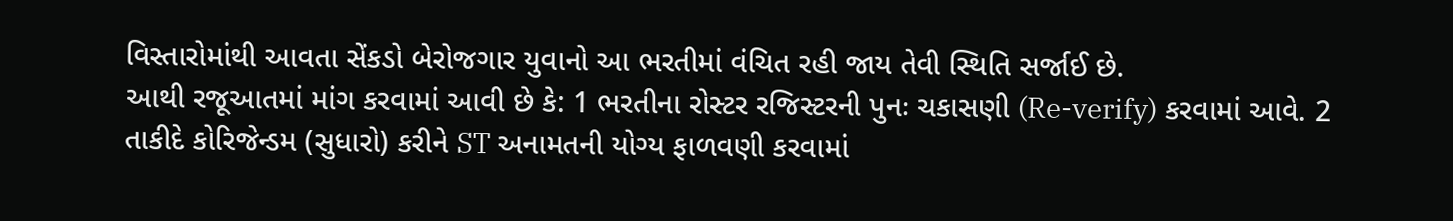વિસ્તારોમાંથી આવતા સેંકડો બેરોજગાર યુવાનો આ ભરતીમાં વંચિત રહી જાય તેવી સ્થિતિ સર્જાઈ છે.
આથી રજૂઆતમાં માંગ કરવામાં આવી છે કે: 1 ભરતીના રોસ્ટર રજિસ્ટરની પુનઃ ચકાસણી (Re-verify) કરવામાં આવે. 2 તાકીદે કોરિજેન્ડમ (સુધારો) કરીને ST અનામતની યોગ્ય ફાળવણી કરવામાં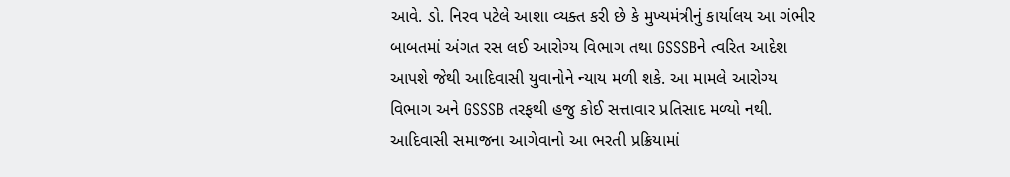આવે. ડો. નિરવ પટેલે આશા વ્યક્ત કરી છે કે મુખ્યમંત્રીનું કાર્યાલય આ ગંભીર બાબતમાં અંગત રસ લઈ આરોગ્ય વિભાગ તથા GSSSBને ત્વરિત આદેશ આપશે જેથી આદિવાસી યુવાનોને ન્યાય મળી શકે. આ મામલે આરોગ્ય વિભાગ અને GSSSB તરફથી હજુ કોઈ સત્તાવાર પ્રતિસાદ મળ્યો નથી. આદિવાસી સમાજના આગેવાનો આ ભરતી પ્રક્રિયામાં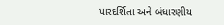પારદર્શિતા અને બંધારણીય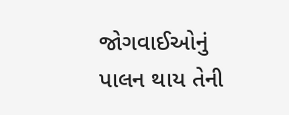જોગવાઈઓનું પાલન થાય તેની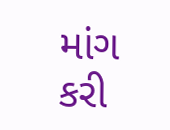માંગ કરી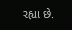રહ્યા છે.